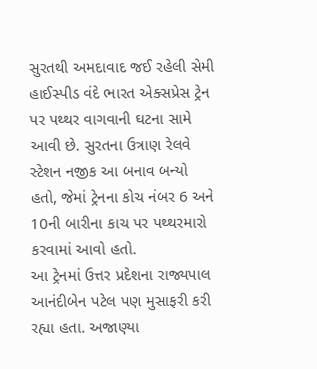સુરતથી અમદાવાદ જઈ રહેલી સેમી હાઈસ્પીડ વંદે ભારત એક્સપ્રેસ ટ્રેન પર પથ્થર વાગવાની ઘટના સામે આવી છે. સુરતના ઉત્રાણ રેલવે સ્ટેશન નજીક આ બનાવ બન્યો હતો, જેમાં ટ્રેનના કોચ નંબર 6 અને 10ની બારીના કાચ પર પથ્થરમારો કરવામાં આવો હતો.
આ ટ્રેનમાં ઉત્તર પ્રદેશના રાજ્યપાલ આનંદીબેન પટેલ પણ મુસાફરી કરી રહ્યા હતા. અજાણ્યા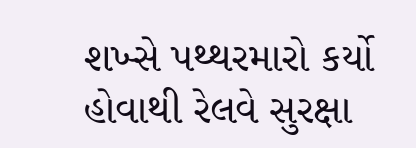શખ્સે પથ્થરમારો કર્યો હોવાથી રેલવે સુરક્ષા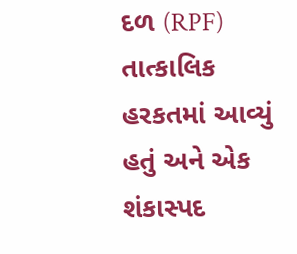દળ (RPF) તાત્કાલિક હરકતમાં આવ્યું હતું અને એક શંકાસ્પદ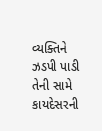વ્યક્તિને ઝડપી પાડી તેની સામે કાયદેસરની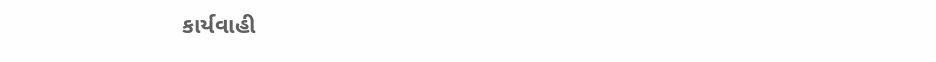કાર્યવાહી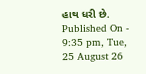હાથ ધરી છે.
Published On - 9:35 pm, Tue, 25 August 26